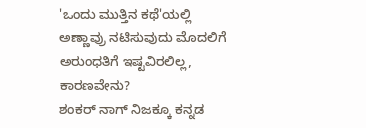'ಒಂದು ಮುತ್ತಿನ ಕಥೆ'ಯಲ್ಲಿ ಅಣ್ಣಾವ್ರು ನಟಿಸುವುದು ಮೊದಲಿಗೆ ಅರುಂಧತಿಗೆ ಇಷ್ಟವಿರಲಿಲ್ಲ, ಕಾರಣವೇನು?
ಶಂಕರ್ ನಾಗ್ ನಿಜಕ್ಕೂ ಕನ್ನಡ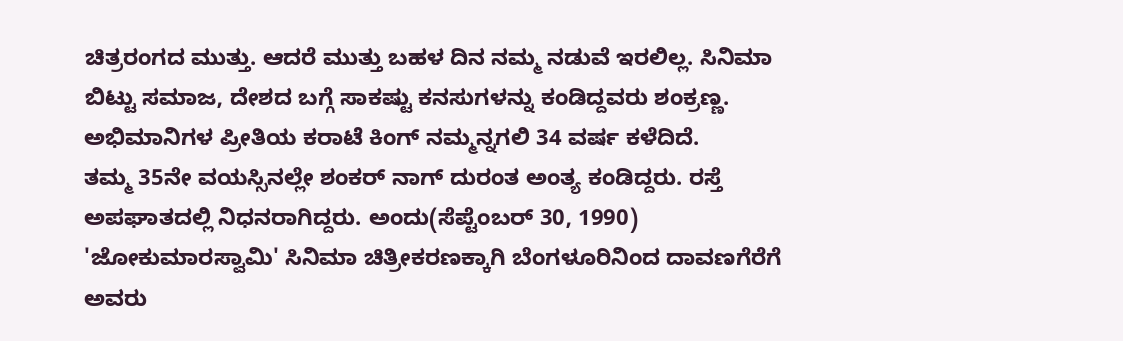ಚಿತ್ರರಂಗದ ಮುತ್ತು. ಆದರೆ ಮುತ್ತು ಬಹಳ ದಿನ ನಮ್ಮ ನಡುವೆ ಇರಲಿಲ್ಲ. ಸಿನಿಮಾ ಬಿಟ್ಟು ಸಮಾಜ, ದೇಶದ ಬಗ್ಗೆ ಸಾಕಷ್ಟು ಕನಸುಗಳನ್ನು ಕಂಡಿದ್ದವರು ಶಂಕ್ರಣ್ಣ. ಅಭಿಮಾನಿಗಳ ಪ್ರೀತಿಯ ಕರಾಟೆ ಕಿಂಗ್ ನಮ್ಮನ್ನಗಲಿ 34 ವರ್ಷ ಕಳೆದಿದೆ.
ತಮ್ಮ 35ನೇ ವಯಸ್ಸಿನಲ್ಲೇ ಶಂಕರ್ ನಾಗ್ ದುರಂತ ಅಂತ್ಯ ಕಂಡಿದ್ದರು. ರಸ್ತೆ ಅಪಘಾತದಲ್ಲಿ ನಿಧನರಾಗಿದ್ದರು. ಅಂದು(ಸೆಪ್ಟೆಂಬರ್ 30, 1990) 'ಜೋಕುಮಾರಸ್ವಾಮಿ' ಸಿನಿಮಾ ಚಿತ್ರೀಕರಣಕ್ಕಾಗಿ ಬೆಂಗಳೂರಿನಿಂದ ದಾವಣಗೆರೆಗೆ ಅವರು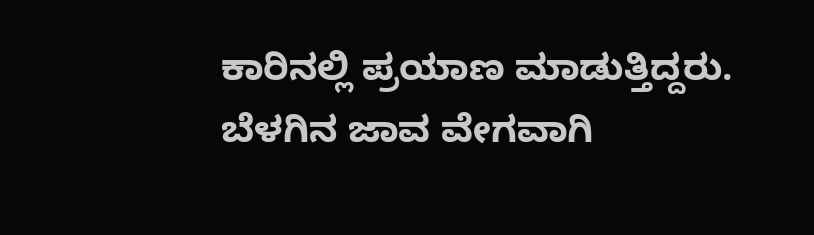ಕಾರಿನಲ್ಲಿ ಪ್ರಯಾಣ ಮಾಡುತ್ತಿದ್ದರು. ಬೆಳಗಿನ ಜಾವ ವೇಗವಾಗಿ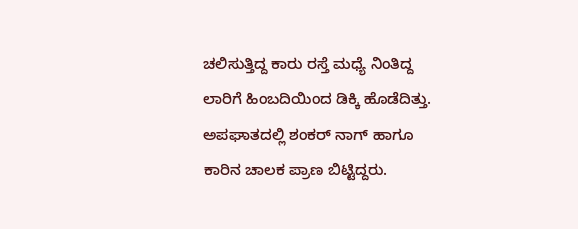ಚಲಿಸುತ್ತಿದ್ದ ಕಾರು ರಸ್ತೆ ಮಧ್ಯೆ ನಿಂತಿದ್ದ ಲಾರಿಗೆ ಹಿಂಬದಿಯಿಂದ ಡಿಕ್ಕಿ ಹೊಡೆದಿತ್ತು. ಅಪಘಾತದಲ್ಲಿ ಶಂಕರ್ ನಾಗ್ ಹಾಗೂ ಕಾರಿನ ಚಾಲಕ ಪ್ರಾಣ ಬಿಟ್ಟಿದ್ದರು.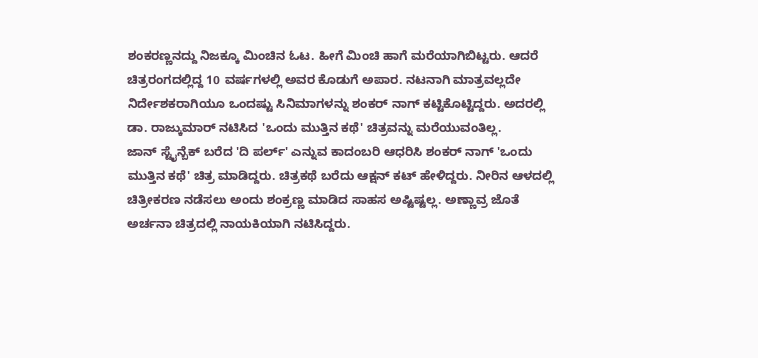ಶಂಕರಣ್ಣನದ್ದು ನಿಜಕ್ಕೂ ಮಿಂಚಿನ ಓಟ. ಹೀಗೆ ಮಿಂಚಿ ಹಾಗೆ ಮರೆಯಾಗಿಬಿಟ್ಟರು. ಆದರೆ ಚಿತ್ರರಂಗದಲ್ಲಿದ್ದ 10 ವರ್ಷಗಳಲ್ಲಿ ಅವರ ಕೊಡುಗೆ ಅಪಾರ. ನಟನಾಗಿ ಮಾತ್ರವಲ್ಲದೇ ನಿರ್ದೇಶಕರಾಗಿಯೂ ಒಂದಷ್ಟು ಸಿನಿಮಾಗಳನ್ನು ಶಂಕರ್ ನಾಗ್ ಕಟ್ಟಿಕೊಟ್ಟಿದ್ದರು. ಅದರಲ್ಲಿ ಡಾ. ರಾಜ್ಕುಮಾರ್ ನಟಿಸಿದ 'ಒಂದು ಮುತ್ತಿನ ಕಥೆ' ಚಿತ್ರವನ್ನು ಮರೆಯುವಂತಿಲ್ಲ.
ಜಾನ್ ಸ್ಟೈನ್ಬೆಕ್ ಬರೆದ 'ದಿ ಪರ್ಲ್' ಎನ್ನುವ ಕಾದಂಬರಿ ಆಧರಿಸಿ ಶಂಕರ್ ನಾಗ್ 'ಒಂದು ಮುತ್ತಿನ ಕಥೆ' ಚಿತ್ರ ಮಾಡಿದ್ದರು. ಚಿತ್ರಕಥೆ ಬರೆದು ಆಕ್ಷನ್ ಕಟ್ ಹೇಳಿದ್ದರು. ನೀರಿನ ಆಳದಲ್ಲಿ ಚಿತ್ರೀಕರಣ ನಡೆಸಲು ಅಂದು ಶಂಕ್ರಣ್ಣ ಮಾಡಿದ ಸಾಹಸ ಅಷ್ಟಿಷ್ಟಲ್ಲ. ಅಣ್ಣಾವ್ರ ಜೊತೆ ಅರ್ಚನಾ ಚಿತ್ರದಲ್ಲಿ ನಾಯಕಿಯಾಗಿ ನಟಿಸಿದ್ದರು.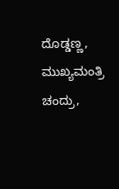ದೊಡ್ಡಣ್ಣ, ಮುಖ್ಯಮಂತ್ರಿ ಚಂದ್ರು,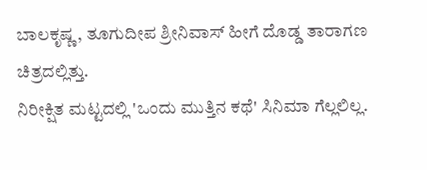ಬಾಲಕೃಷ್ಣ, ತೂಗುದೀಪ ಶ್ರೀನಿವಾಸ್ ಹೀಗೆ ದೊಡ್ಡ ತಾರಾಗಣ ಚಿತ್ರದಲ್ಲಿತ್ತು.
ನಿರೀಕ್ಷಿತ ಮಟ್ಟದಲ್ಲಿ 'ಒಂದು ಮುತ್ತಿನ ಕಥೆ' ಸಿನಿಮಾ ಗೆಲ್ಲಲಿಲ್ಲ.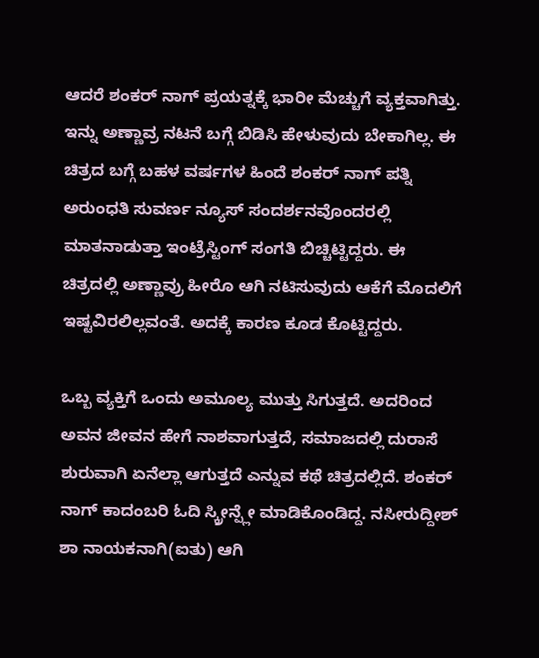ಆದರೆ ಶಂಕರ್ ನಾಗ್ ಪ್ರಯತ್ನಕ್ಕೆ ಭಾರೀ ಮೆಚ್ಚುಗೆ ವ್ಯಕ್ತವಾಗಿತ್ತು. ಇನ್ನು ಅಣ್ಣಾವ್ರ ನಟನೆ ಬಗ್ಗೆ ಬಿಡಿಸಿ ಹೇಳುವುದು ಬೇಕಾಗಿಲ್ಲ. ಈ ಚಿತ್ರದ ಬಗ್ಗೆ ಬಹಳ ವರ್ಷಗಳ ಹಿಂದೆ ಶಂಕರ್ ನಾಗ್ ಪತ್ನಿ ಅರುಂಧತಿ ಸುವರ್ಣ ನ್ಯೂಸ್ ಸಂದರ್ಶನವೊಂದರಲ್ಲಿ ಮಾತನಾಡುತ್ತಾ ಇಂಟ್ರೆಸ್ಟಿಂಗ್ ಸಂಗತಿ ಬಿಚ್ಚಿಟ್ಟಿದ್ದರು. ಈ ಚಿತ್ರದಲ್ಲಿ ಅಣ್ಣಾವ್ರು ಹೀರೊ ಆಗಿ ನಟಿಸುವುದು ಆಕೆಗೆ ಮೊದಲಿಗೆ ಇಷ್ಟವಿರಲಿಲ್ಲವಂತೆ. ಅದಕ್ಕೆ ಕಾರಣ ಕೂಡ ಕೊಟ್ಟಿದ್ದರು.

ಒಬ್ಬ ವ್ಯಕ್ತಿಗೆ ಒಂದು ಅಮೂಲ್ಯ ಮುತ್ತು ಸಿಗುತ್ತದೆ. ಅದರಿಂದ ಅವನ ಜೀವನ ಹೇಗೆ ನಾಶವಾಗುತ್ತದೆ, ಸಮಾಜದಲ್ಲಿ ದುರಾಸೆ ಶುರುವಾಗಿ ಏನೆಲ್ಲಾ ಆಗುತ್ತದೆ ಎನ್ನುವ ಕಥೆ ಚಿತ್ರದಲ್ಲಿದೆ. ಶಂಕರ್ ನಾಗ್ ಕಾದಂಬರಿ ಓದಿ ಸ್ಕ್ರೀನ್ಪ್ಲೇ ಮಾಡಿಕೊಂಡಿದ್ದ. ನಸೀರುದ್ದೀಶ್ ಶಾ ನಾಯಕನಾಗಿ(ಐತು) ಆಗಿ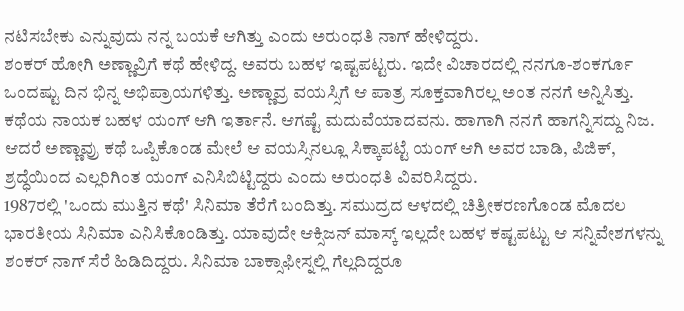ನಟಿಸಬೇಕು ಎನ್ನುವುದು ನನ್ನ ಬಯಕೆ ಆಗಿತ್ತು ಎಂದು ಅರುಂಧತಿ ನಾಗ್ ಹೇಳಿದ್ದರು.
ಶಂಕರ್ ಹೋಗಿ ಅಣ್ಣಾವ್ರಿಗೆ ಕಥೆ ಹೇಳಿದ್ದ. ಅವರು ಬಹಳ ಇಷ್ಟಪಟ್ಟರು. ಇದೇ ವಿಚಾರದಲ್ಲಿ ನನಗೂ-ಶಂಕರ್ಗೂ ಒಂದಷ್ಟು ದಿನ ಭಿನ್ನ ಅಭಿಪ್ರಾಯಗಳಿತ್ತು. ಅಣ್ಣಾವ್ರ ವಯಸ್ಸಿಗೆ ಆ ಪಾತ್ರ ಸೂಕ್ತವಾಗಿರಲ್ಲ ಅಂತ ನನಗೆ ಅನ್ನಿಸಿತ್ತು. ಕಥೆಯ ನಾಯಕ ಬಹಳ ಯಂಗ್ ಆಗಿ ಇರ್ತಾನೆ. ಆಗಷ್ಟೆ ಮದುವೆಯಾದವನು. ಹಾಗಾಗಿ ನನಗೆ ಹಾಗನ್ನಿಸದ್ದು ನಿಜ. ಆದರೆ ಅಣ್ಣಾವ್ರು ಕಥೆ ಒಪ್ಪಿಕೊಂಡ ಮೇಲೆ ಆ ವಯಸ್ಸಿನಲ್ಲೂ ಸಿಕ್ಕಾಪಟ್ಟೆ ಯಂಗ್ ಆಗಿ ಅವರ ಬಾಡಿ, ಪಿಜಿಕ್, ಶ್ರದ್ಧೆಯಿಂದ ಎಲ್ಲರಿಗಿಂತ ಯಂಗ್ ಎನಿಸಿಬಿಟ್ಟಿದ್ದರು ಎಂದು ಅರುಂಧತಿ ವಿವರಿಸಿದ್ದರು.
1987ರಲ್ಲಿ 'ಒಂದು ಮುತ್ತಿನ ಕಥೆ' ಸಿನಿಮಾ ತೆರೆಗೆ ಬಂದಿತ್ತು. ಸಮುದ್ರದ ಆಳದಲ್ಲಿ ಚಿತ್ರೀಕರಣಗೊಂಡ ಮೊದಲ ಭಾರತೀಯ ಸಿನಿಮಾ ಎನಿಸಿಕೊಂಡಿತ್ತು. ಯಾವುದೇ ಆಕ್ಸಿಜನ್ ಮಾಸ್ಕ್ ಇಲ್ಲದೇ ಬಹಳ ಕಷ್ಟಪಟ್ಟು ಆ ಸನ್ನಿವೇಶಗಳನ್ನು ಶಂಕರ್ ನಾಗ್ ಸೆರೆ ಹಿಡಿದಿದ್ದರು. ಸಿನಿಮಾ ಬಾಕ್ಸಾಫೀಸ್ನಲ್ಲಿ ಗೆಲ್ಲದಿದ್ದರೂ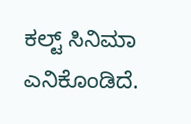ಕಲ್ಟ್ ಸಿನಿಮಾ ಎನಿಕೊಂಡಿದೆ.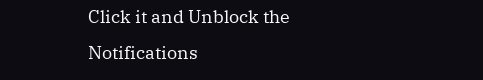Click it and Unblock the Notifications